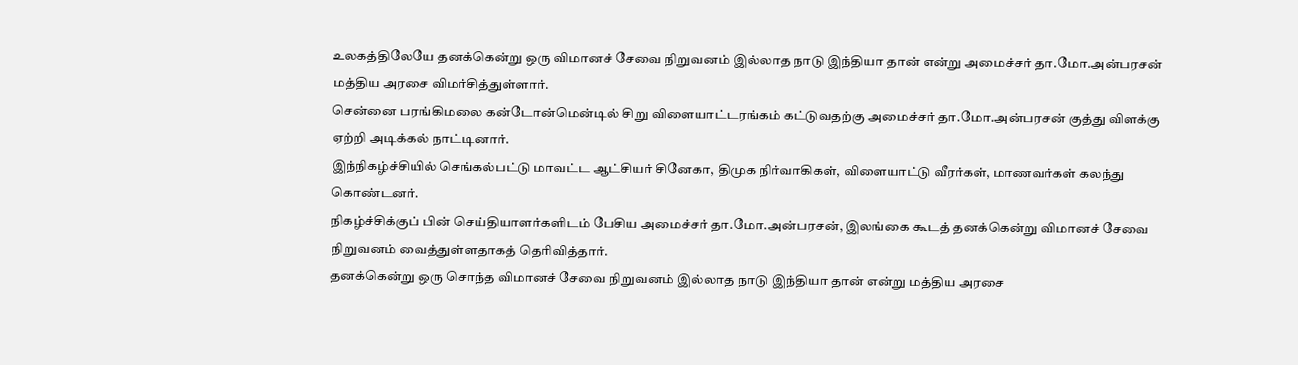உலகத்திலேயே தனக்கென்று ஒரு விமானச் சேவை நிறுவனம் இல்லாத நாடு இந்தியா தான் என்று அமைச்சர் தா.மோ.அன்பரசன் மத்திய அரசை விமர்சித்துள்ளார்.
சென்னை பரங்கிமலை கன்டோன்மென்டில் சிறு விளையாட்டரங்கம் கட்டுவதற்கு அமைச்சர் தா.மோ.அன்பரசன் குத்து விளக்கு ஏற்றி அடிக்கல் நாட்டினார்.
இந்நிகழ்ச்சியில் செங்கல்பட்டு மாவட்ட ஆட்சியர் சினேகா, திமுக நிர்வாகிகள், விளையாட்டு வீரர்கள், மாணவர்கள் கலந்து கொண்டனர்.
நிகழ்ச்சிக்குப் பின் செய்தியாளர்களிடம் பேசிய அமைச்சர் தா.மோ.அன்பரசன், இலங்கை கூடத் தனக்கென்று விமானச் சேவை நிறுவனம் வைத்துள்ளதாகத் தெரிவித்தார்.
தனக்கென்று ஒரு சொந்த விமானச் சேவை நிறுவனம் இல்லாத நாடு இந்தியா தான் என்று மத்திய அரசை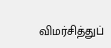விமர்சித்துப்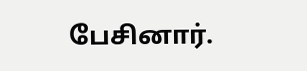பேசினார்.